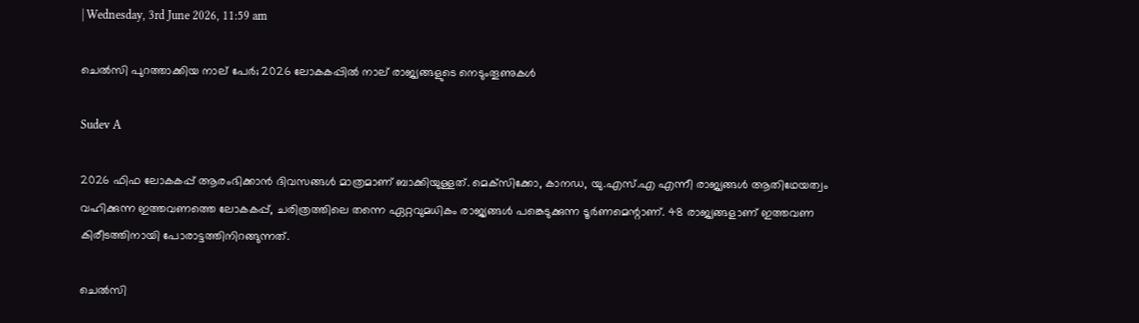| Wednesday, 3rd June 2026, 11:59 am

ചെല്‍സി പുറത്താക്കിയ നാല് പേര്‍; 2026 ലോകകപ്പില്‍ നാല് രാജ്യങ്ങളുടെ നെടുംതൂണുകള്‍

Sudev A

2026 ഫിഫ ലോകകപ്പ് ആരംഭിക്കാന്‍ ദിവസങ്ങള്‍ മാത്രമാണ് ബാക്കിയുള്ളത്. മെക്‌സിക്കോ, കാനഡ, യു.എസ്.എ എന്നീ രാജ്യങ്ങള്‍ ആതിഥേയത്വം വഹിക്കുന്ന ഇത്തവണത്തെ ലോകകപ്പ്, ചരിത്രത്തിലെ തന്നെ ഏറ്റവുമധികം രാജ്യങ്ങള്‍ പങ്കെടുക്കുന്ന ടൂര്‍ണമെന്റാണ്. 48 രാജ്യങ്ങളാണ് ഇത്തവണ കിരീടത്തിനായി പോരാട്ടത്തിനിറങ്ങുന്നത്.

ചെൽസി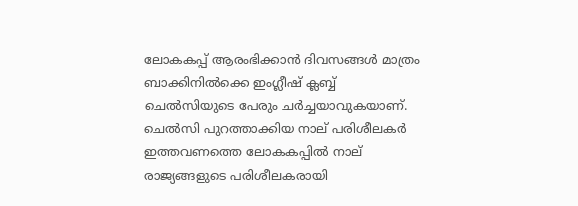ലോകകപ്പ് ആരംഭിക്കാന്‍ ദിവസങ്ങള്‍ മാത്രം ബാക്കിനില്‍ക്കെ ഇംഗ്ലീഷ് ക്ലബ്ബ് ചെല്‍സിയുടെ പേരും ചര്‍ച്ചയാവുകയാണ്. ചെല്‍സി പുറത്താക്കിയ നാല് പരിശീലകര്‍ ഇത്തവണത്തെ ലോകകപ്പില്‍ നാല് രാജ്യങ്ങളുടെ പരിശീലകരായി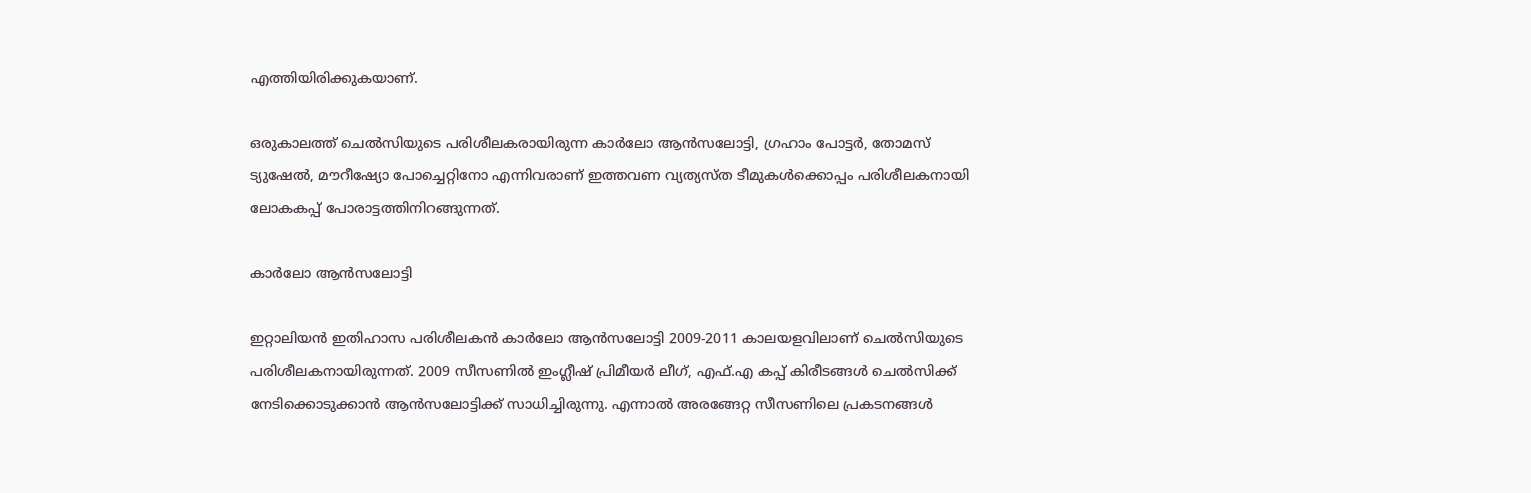എത്തിയിരിക്കുകയാണ്.

ഒരുകാലത്ത് ചെല്‍സിയുടെ പരിശീലകരായിരുന്ന കാര്‍ലോ ആന്‍സലോട്ടി, ഗ്രഹാം പോട്ടര്‍, തോമസ് ട്യുഷേല്‍, മൗറീഷ്യോ പോച്ചെറ്റിനോ എന്നിവരാണ് ഇത്തവണ വ്യത്യസ്ത ടീമുകള്‍ക്കൊപ്പം പരിശീലകനായി ലോകകപ്പ് പോരാട്ടത്തിനിറങ്ങുന്നത്.

കാര്‍ലോ ആന്‍സലോട്ടി

ഇറ്റാലിയന്‍ ഇതിഹാസ പരിശീലകന്‍ കാര്‍ലോ ആന്‍സലോട്ടി 2009-2011 കാലയളവിലാണ് ചെല്‍സിയുടെ പരിശീലകനായിരുന്നത്. 2009 സീസണില്‍ ഇംഗ്ലീഷ് പ്രിമീയര്‍ ലീഗ്, എഫ്.എ കപ്പ് കിരീടങ്ങള്‍ ചെല്‍സിക്ക് നേടിക്കൊടുക്കാന്‍ ആന്‍സലോട്ടിക്ക് സാധിച്ചിരുന്നു. എന്നാല്‍ അരങ്ങേറ്റ സീസണിലെ പ്രകടനങ്ങള്‍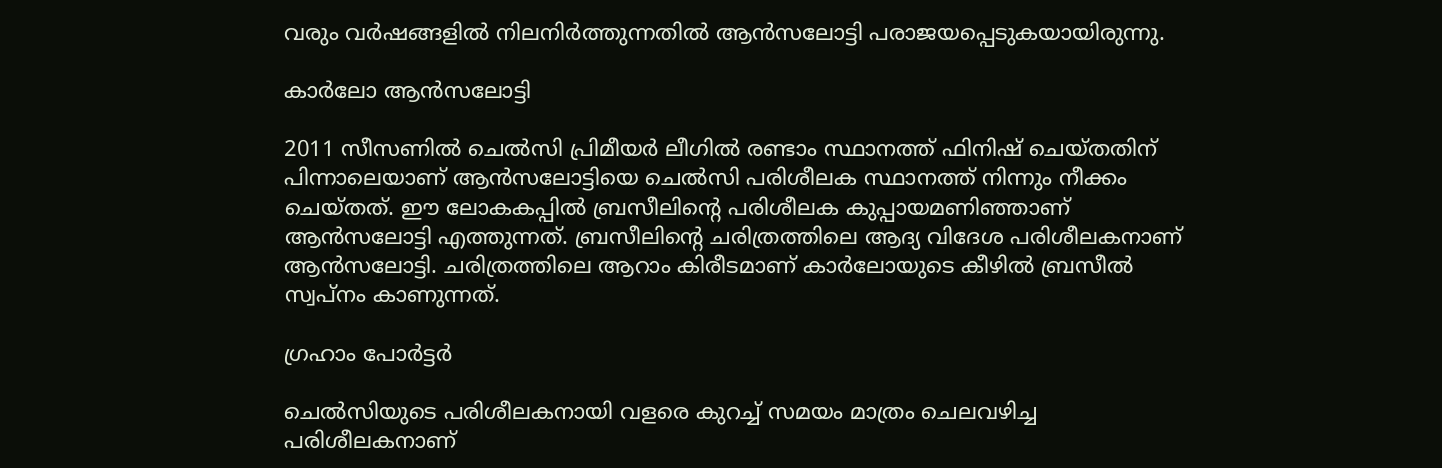വരും വര്‍ഷങ്ങളില്‍ നിലനിര്‍ത്തുന്നതില്‍ ആന്‍സലോട്ടി പരാജയപ്പെടുകയായിരുന്നു.

കാര്‍ലോ ആന്‍സലോട്ടി

2011 സീസണില്‍ ചെല്‍സി പ്രിമീയര്‍ ലീഗില്‍ രണ്ടാം സ്ഥാനത്ത് ഫിനിഷ് ചെയ്തതിന് പിന്നാലെയാണ് ആന്‍സലോട്ടിയെ ചെല്‍സി പരിശീലക സ്ഥാനത്ത് നിന്നും നീക്കം ചെയ്തത്. ഈ ലോകകപ്പില്‍ ബ്രസീലിന്റെ പരിശീലക കുപ്പായമണിഞ്ഞാണ് ആന്‍സലോട്ടി എത്തുന്നത്. ബ്രസീലിന്റെ ചരിത്രത്തിലെ ആദ്യ വിദേശ പരിശീലകനാണ് ആന്‍സലോട്ടി. ചരിത്രത്തിലെ ആറാം കിരീടമാണ് കാര്‍ലോയുടെ കീഴില്‍ ബ്രസീല്‍ സ്വപ്നം കാണുന്നത്.

ഗ്രഹാം പോര്‍ട്ടര്‍

ചെല്‍സിയുടെ പരിശീലകനായി വളരെ കുറച്ച് സമയം മാത്രം ചെലവഴിച്ച പരിശീലകനാണ്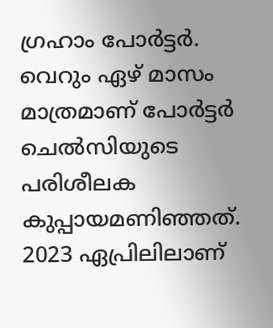ഗ്രഹാം പോര്‍ട്ടര്‍. വെറും ഏഴ് മാസം മാത്രമാണ് പോര്‍ട്ടര്‍ ചെല്‍സിയുടെ പരിശീലക കുപ്പായമണിഞ്ഞത്. 2023 ഏപ്രിലിലാണ്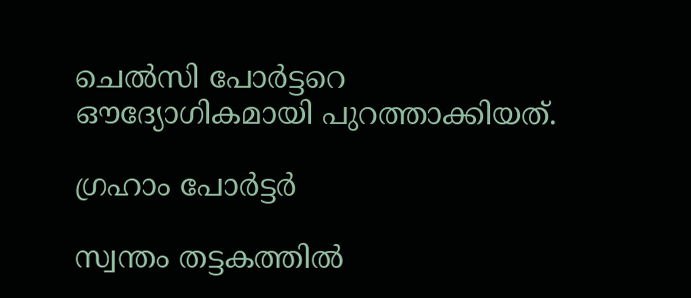ചെല്‍സി പോര്‍ട്ടറെ ഔദ്യോഗികമായി പുറത്താക്കിയത്.

ഗ്രഹാം പോര്‍ട്ടര്‍

സ്വന്തം തട്ടകത്തില്‍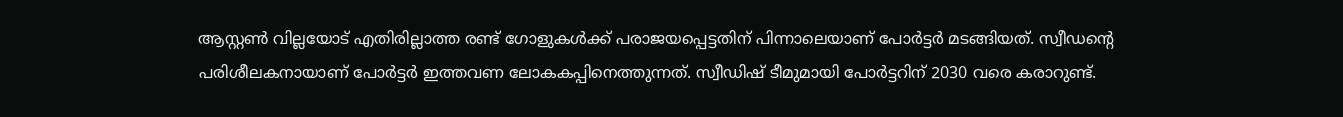ആസ്റ്റണ്‍ വില്ലയോട് എതിരില്ലാത്ത രണ്ട് ഗോളുകള്‍ക്ക് പരാജയപ്പെട്ടതിന് പിന്നാലെയാണ് പോര്‍ട്ടര്‍ മടങ്ങിയത്. സ്വീഡന്റെ പരിശീലകനായാണ് പോര്‍ട്ടര്‍ ഇത്തവണ ലോകകപ്പിനെത്തുന്നത്. സ്വീഡിഷ് ടീമുമായി പോര്‍ട്ടറിന് 2030 വരെ കരാറുണ്ട്.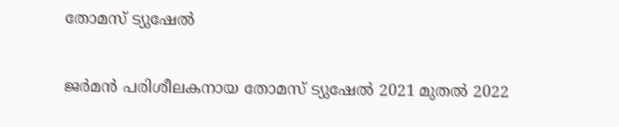തോമസ് ട്യുഷേല്‍

ജര്‍മന്‍ പരിശീലകനായ തോമസ് ട്യുഷേല്‍ 2021 മുതല്‍ 2022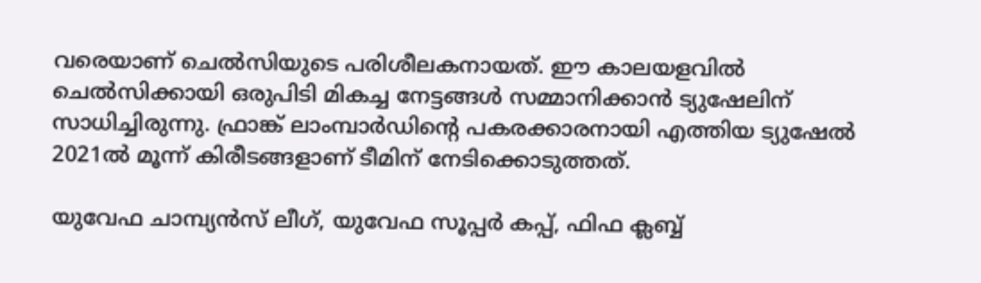വരെയാണ് ചെല്‍സിയുടെ പരിശീലകനായത്. ഈ കാലയളവില്‍ ചെല്‍സിക്കായി ഒരുപിടി മികച്ച നേട്ടങ്ങള്‍ സമ്മാനിക്കാന്‍ ട്യുഷേലിന് സാധിച്ചിരുന്നു. ഫ്രാങ്ക് ലാംമ്പാര്‍ഡിന്റെ പകരക്കാരനായി എത്തിയ ട്യുഷേല്‍ 2021ല്‍ മൂന്ന് കിരീടങ്ങളാണ് ടീമിന് നേടിക്കൊടുത്തത്.

യുവേഫ ചാമ്പ്യന്‍സ് ലീഗ്, യുവേഫ സൂപ്പര്‍ കപ്പ്, ഫിഫ ക്ലബ്ബ്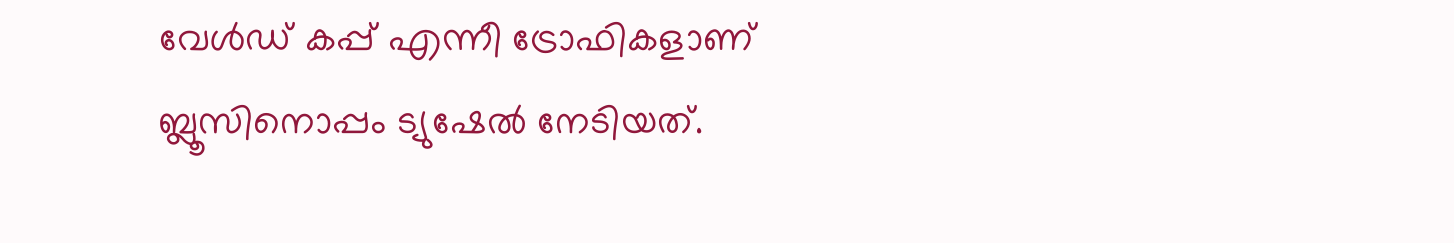വേള്‍ഡ് കപ്പ് എന്നീ ട്രോഫികളാണ് ബ്ലൂസിനൊപ്പം ട്യുഷേല്‍ നേടിയത്.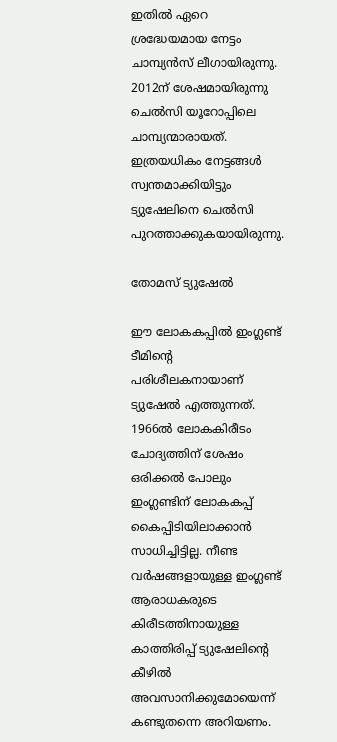ഇതില്‍ ഏറെ ശ്രദ്ധേയമായ നേട്ടം ചാമ്പ്യന്‍സ് ലീഗായിരുന്നു. 2012ന് ശേഷമായിരുന്നു ചെല്‍സി യൂറോപ്പിലെ ചാമ്പ്യന്മാരായത്. ഇത്രയധികം നേട്ടങ്ങള്‍ സ്വന്തമാക്കിയിട്ടും ട്യുഷേലിനെ ചെല്‍സി പുറത്താക്കുകയായിരുന്നു.

തോമസ് ട്യുഷേല്‍

ഈ ലോകകപ്പില്‍ ഇംഗ്ലണ്ട് ടീമിന്റെ പരിശീലകനായാണ് ട്യുഷേല്‍ എത്തുന്നത്. 1966ല്‍ ലോകകിരീടം ചോദ്യത്തിന് ശേഷം ഒരിക്കല്‍ പോലും ഇംഗ്ലണ്ടിന് ലോകകപ്പ് കൈപ്പിടിയിലാക്കാന്‍ സാധിച്ചിട്ടില്ല. നീണ്ട വര്‍ഷങ്ങളായുള്ള ഇംഗ്ലണ്ട് ആരാധകരുടെ കിരീടത്തിനായുള്ള കാത്തിരിപ്പ് ട്യുഷേലിന്റെ കീഴില്‍ അവസാനിക്കുമോയെന്ന് കണ്ടുതന്നെ അറിയണം.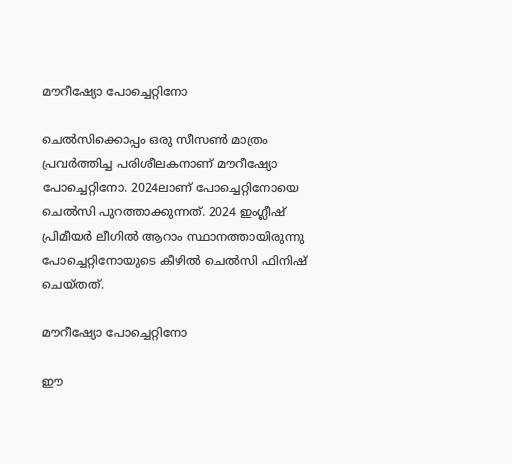മൗറീഷ്യോ പോച്ചെറ്റിനോ

ചെല്‍സിക്കൊപ്പം ഒരു സീസണ്‍ മാത്രം പ്രവര്‍ത്തിച്ച പരിശീലകനാണ് മൗറീഷ്യോ പോച്ചെറ്റിനോ. 2024ലാണ് പോച്ചെറ്റിനോയെ ചെല്‍സി പുറത്താക്കുന്നത്. 2024 ഇംഗ്ലീഷ് പ്രിമീയര്‍ ലീഗില്‍ ആറാം സ്ഥാനത്തായിരുന്നു പോച്ചെറ്റിനോയുടെ കീഴില്‍ ചെല്‍സി ഫിനിഷ് ചെയ്തത്.

മൗറീഷ്യോ പോച്ചെറ്റിനോ

ഈ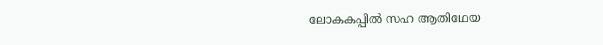ലോകകപ്പില്‍ സഹ ആതിഥേയ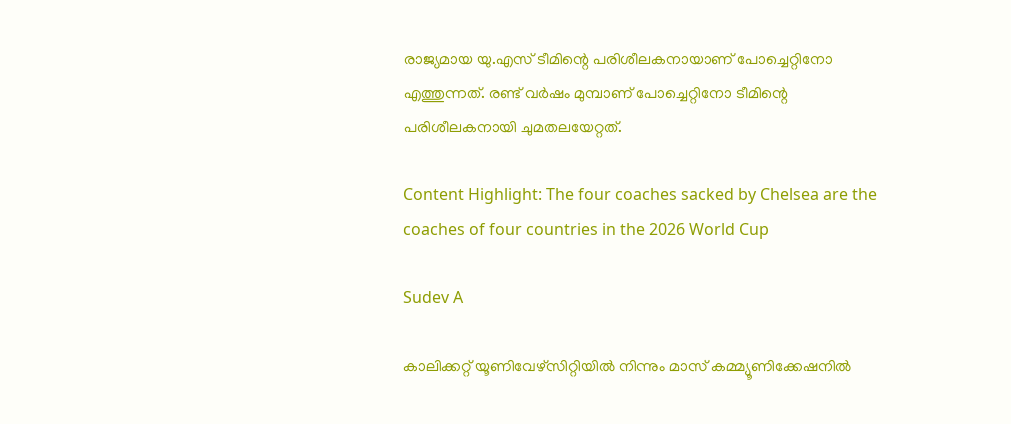രാജ്യമായ യു.എസ് ടീമിന്റെ പരിശീലകനായാണ് പോച്ചെറ്റിനോ എത്തുന്നത്. രണ്ട് വര്‍ഷം മുമ്പാണ് പോച്ചെറ്റിനോ ടീമിന്റെ പരിശീലകനായി ചുമതലയേറ്റത്.

Content Highlight: The four coaches sacked by Chelsea are the coaches of four countries in the 2026 World Cup

Sudev A

കാലിക്കറ്റ് യൂണിവേഴ്‌സിറ്റിയില്‍ നിന്നും മാസ് കമ്മ്യൂണിക്കേഷനില്‍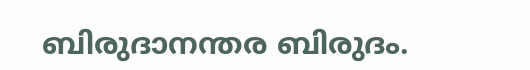ബിരുദാനന്തര ബിരുദം.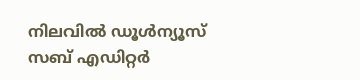നിലവില്‍ ഡൂള്‍ന്യൂസ് സബ് എഡിറ്റര്‍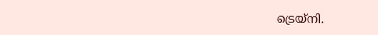ട്രെയ്‌നി.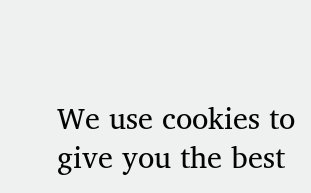We use cookies to give you the best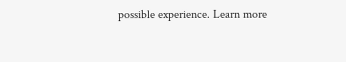possible experience. Learn more